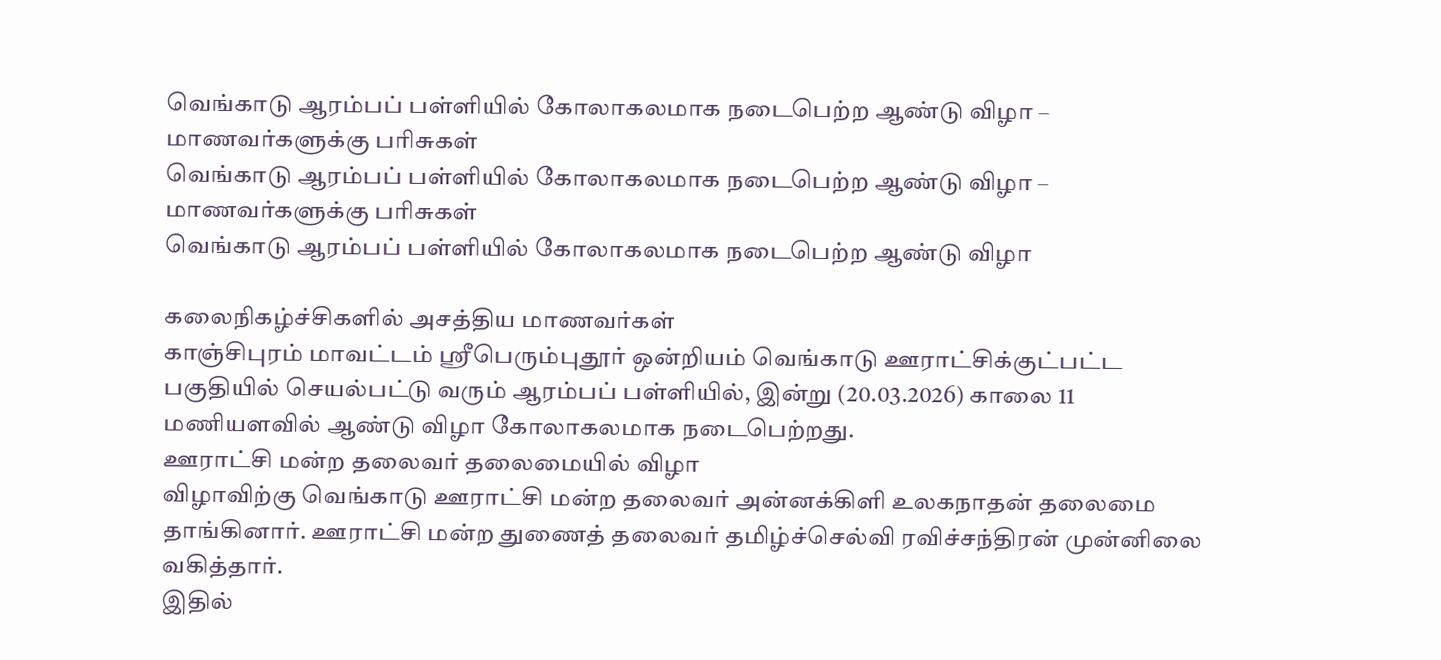வெங்காடு ஆரம்பப் பள்ளியில் கோலாகலமாக நடைபெற்ற ஆண்டு விழா – மாணவர்களுக்கு பரிசுகள்
வெங்காடு ஆரம்பப் பள்ளியில் கோலாகலமாக நடைபெற்ற ஆண்டு விழா – மாணவர்களுக்கு பரிசுகள்
வெங்காடு ஆரம்பப் பள்ளியில் கோலாகலமாக நடைபெற்ற ஆண்டு விழா

கலைநிகழ்ச்சிகளில் அசத்திய மாணவர்கள்
காஞ்சிபுரம் மாவட்டம் ஸ்ரீபெரும்புதூர் ஒன்றியம் வெங்காடு ஊராட்சிக்குட்பட்ட பகுதியில் செயல்பட்டு வரும் ஆரம்பப் பள்ளியில், இன்று (20.03.2026) காலை 11 மணியளவில் ஆண்டு விழா கோலாகலமாக நடைபெற்றது.
ஊராட்சி மன்ற தலைவர் தலைமையில் விழா
விழாவிற்கு வெங்காடு ஊராட்சி மன்ற தலைவர் அன்னக்கிளி உலகநாதன் தலைமை தாங்கினார். ஊராட்சி மன்ற துணைத் தலைவர் தமிழ்ச்செல்வி ரவிச்சந்திரன் முன்னிலை வகித்தார்.
இதில்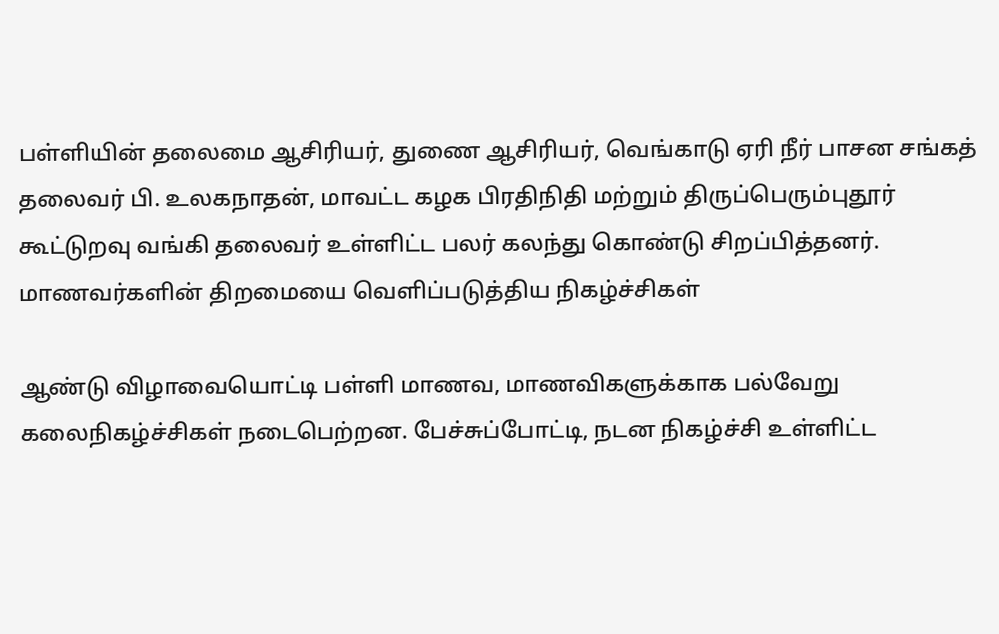பள்ளியின் தலைமை ஆசிரியர், துணை ஆசிரியர், வெங்காடு ஏரி நீர் பாசன சங்கத் தலைவர் பி. உலகநாதன், மாவட்ட கழக பிரதிநிதி மற்றும் திருப்பெரும்புதூர் கூட்டுறவு வங்கி தலைவர் உள்ளிட்ட பலர் கலந்து கொண்டு சிறப்பித்தனர்.
மாணவர்களின் திறமையை வெளிப்படுத்திய நிகழ்ச்சிகள்

ஆண்டு விழாவையொட்டி பள்ளி மாணவ, மாணவிகளுக்காக பல்வேறு கலைநிகழ்ச்சிகள் நடைபெற்றன. பேச்சுப்போட்டி, நடன நிகழ்ச்சி உள்ளிட்ட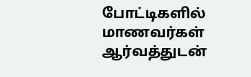போட்டிகளில் மாணவர்கள் ஆர்வத்துடன்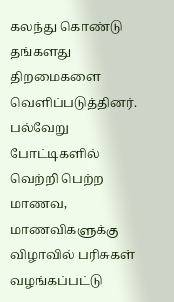கலந்து கொண்டு தங்களது திறமைகளை வெளிப்படுத்தினர்.
பல்வேறு போட்டிகளில் வெற்றி பெற்ற மாணவ, மாணவிகளுக்கு விழாவில் பரிசுகள் வழங்கப்பட்டு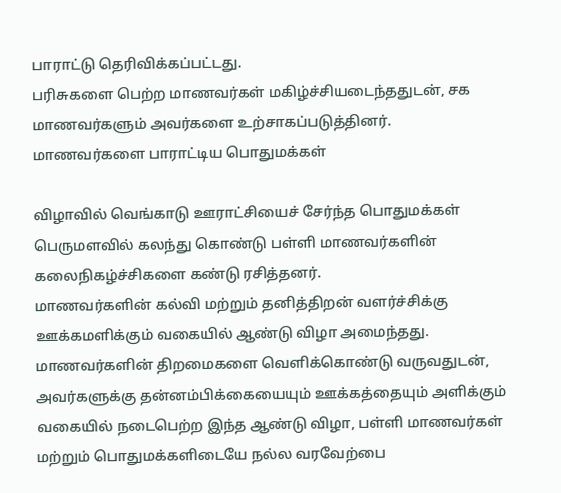பாராட்டு தெரிவிக்கப்பட்டது.
பரிசுகளை பெற்ற மாணவர்கள் மகிழ்ச்சியடைந்ததுடன், சக மாணவர்களும் அவர்களை உற்சாகப்படுத்தினர்.
மாணவர்களை பாராட்டிய பொதுமக்கள்

விழாவில் வெங்காடு ஊராட்சியைச் சேர்ந்த பொதுமக்கள் பெருமளவில் கலந்து கொண்டு பள்ளி மாணவர்களின் கலைநிகழ்ச்சிகளை கண்டு ரசித்தனர்.
மாணவர்களின் கல்வி மற்றும் தனித்திறன் வளர்ச்சிக்கு ஊக்கமளிக்கும் வகையில் ஆண்டு விழா அமைந்தது.
மாணவர்களின் திறமைகளை வெளிக்கொண்டு வருவதுடன், அவர்களுக்கு தன்னம்பிக்கையையும் ஊக்கத்தையும் அளிக்கும் வகையில் நடைபெற்ற இந்த ஆண்டு விழா, பள்ளி மாணவர்கள் மற்றும் பொதுமக்களிடையே நல்ல வரவேற்பை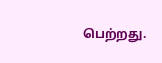பெற்றது.